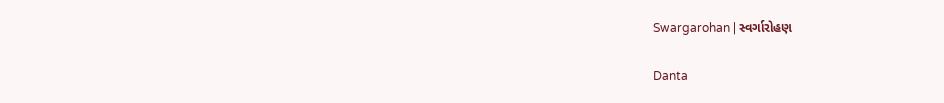Swargarohan | સ્વર્ગારોહણ

Danta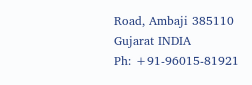Road, Ambaji 385110
Gujarat INDIA
Ph: +91-96015-81921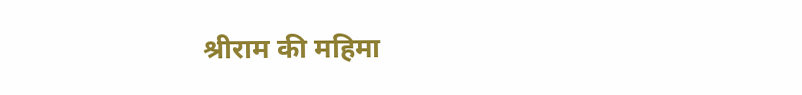श्रीराम की महिमा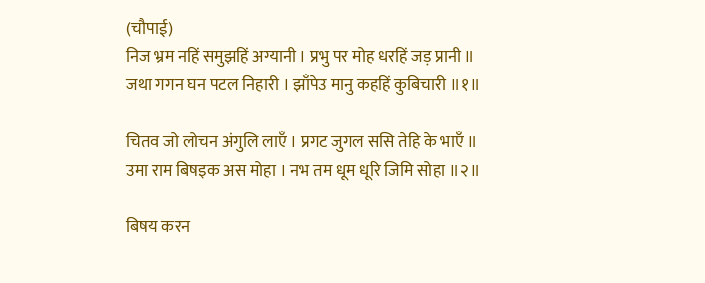(चौपाई)
निज भ्रम नहिं समुझहिं अग्यानी । प्रभु पर मोह धरहिं जड़ प्रानी ॥
जथा गगन घन पटल निहारी । झाँपेउ मानु कहहिं कुबिचारी ॥१॥

चितव जो लोचन अंगुलि लाएँ । प्रगट जुगल ससि तेहि के भाएँ ॥
उमा राम बिषइक अस मोहा । नभ तम धूम धूरि जिमि सोहा ॥२॥

बिषय करन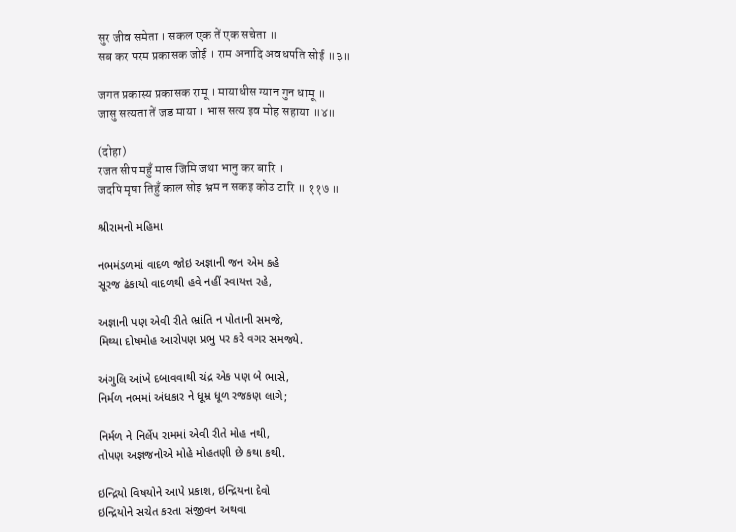सुर जीव समेता । सकल एक तें एक सचेता ॥
सब कर परम प्रकासक जोई । राम अनादि अवधपति सोई ॥३॥

जगत प्रकास्य प्रकासक रामू । मायाधीस ग्यान गुन धामू ॥
जासु सत्यता तें जड माया । भास सत्य इव मोह सहाया ॥४॥

(दोहा)
रजत सीप महुँ मास जिमि जथा भानु कर बारि ।
जदपि मृषा तिहुँ काल सोइ भ्रम न सकइ कोउ टारि ॥ ११७ ॥

શ્રીરામનો મહિમા

નભમંડળમાં વાદળ જોઇ અજ્ઞાની જન એમ કહે
સૂરજ ઢંકાયો વાદળથી હવે નહીં સ્વાયત્ત રહે,

અજ્ઞાની પણ એવી રીતે ભ્રાંતિ ન પોતાની સમજે,
મિથ્યા દોષમોહ આરોપણ પ્રભુ પર કરે વગર સમજ્યે.

અંગુલિ આંખે દબાવવાથી ચંદ્ર એક પણ બે ભાસે,
નિર્મળ નભમાં અંધકાર ને ધૂમ્ર ધૂળ રજકણ લાગે;

નિર્મળ ને નિર્લેપ રામમાં એવી રીતે મોહ નથી,
તોપણ અજ્ઞજનોએ મોહે મોહતણી છે કથા કથી.

ઇન્દ્રિયો વિષયોને આપે પ્રકાશ, ઇન્દ્રિયના દેવો
ઇન્દ્રિયોને સચેત કરતા સંજીવન અથવા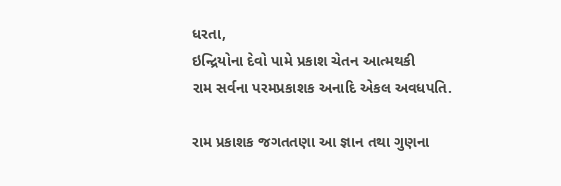ધરતા,
ઇન્દ્રિયોના દેવો પામે પ્રકાશ ચેતન આત્મથકી
રામ સર્વના પરમપ્રકાશક અનાદિ એકલ અવધપતિ.

રામ પ્રકાશક જગતતણા આ જ્ઞાન તથા ગુણના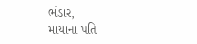ભંડાર,
માયાના પતિ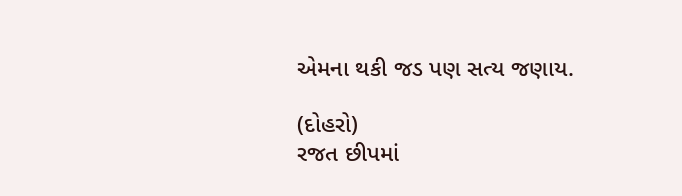એમના થકી જડ પણ સત્ય જણાય.

(દોહરો)
રજત છીપમાં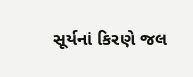સૂર્યનાં કિરણે જલ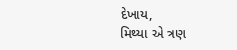દેખાય,
મિથ્યા એ ત્રણ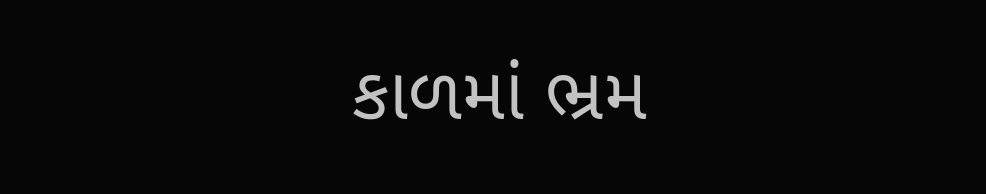કાળમાં ભ્રમ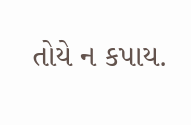તોયે ન કપાય.